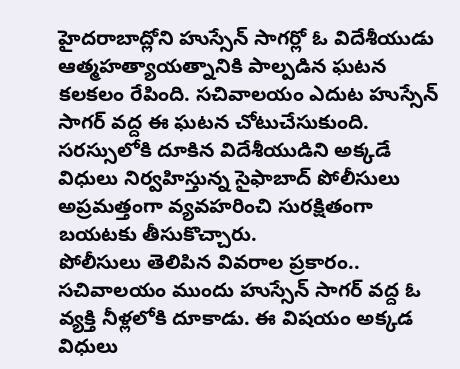హైదరాబాద్లోని హుస్సేన్ సాగర్లో ఓ విదేశీయుడు ఆత్మహత్యాయత్నానికి పాల్పడిన ఘటన కలకలం రేపింది. సచివాలయం ఎదుట హుస్సేన్ సాగర్ వద్ద ఈ ఘటన చోటుచేసుకుంది. సరస్సులోకి దూకిన విదేశీయుడిని అక్కడే విధులు నిర్వహిస్తున్న సైఫాబాద్ పోలీసులు అప్రమత్తంగా వ్యవహరించి సురక్షితంగా బయటకు తీసుకొచ్చారు.
పోలీసులు తెలిపిన వివరాల ప్రకారం.. సచివాలయం ముందు హుస్సేన్ సాగర్ వద్ద ఓ వ్యక్తి నీళ్లలోకి దూకాడు. ఈ విషయం అక్కడ విధులు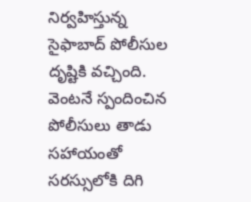నిర్వహిస్తున్న సైఫాబాద్ పోలీసుల దృష్టికి వచ్చింది. వెంటనే స్పందించిన పోలీసులు తాడు సహాయంతో సరస్సులోకి దిగి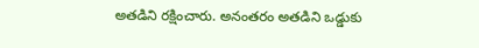అతడిని రక్షించారు. అనంతరం అతడిని ఒడ్డుకు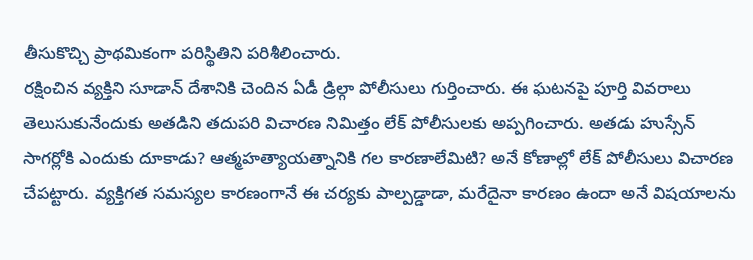తీసుకొచ్చి ప్రాథమికంగా పరిస్థితిని పరిశీలించారు.
రక్షించిన వ్యక్తిని సూడాన్ దేశానికి చెందిన ఏడీ డ్రిల్గా పోలీసులు గుర్తించారు. ఈ ఘటనపై పూర్తి వివరాలు తెలుసుకునేందుకు అతడిని తదుపరి విచారణ నిమిత్తం లేక్ పోలీసులకు అప్పగించారు. అతడు హుస్సేన్ సాగర్లోకి ఎందుకు దూకాడు? ఆత్మహత్యాయత్నానికి గల కారణాలేమిటి? అనే కోణాల్లో లేక్ పోలీసులు విచారణ చేపట్టారు. వ్యక్తిగత సమస్యల కారణంగానే ఈ చర్యకు పాల్పడ్డాడా, మరేదైనా కారణం ఉందా అనే విషయాలను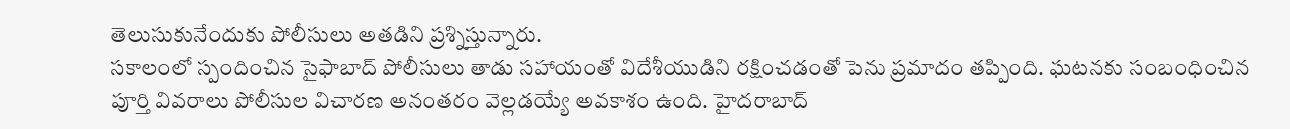తెలుసుకునేందుకు పోలీసులు అతడిని ప్రశ్నిస్తున్నారు.
సకాలంలో స్పందించిన సైఫాబాద్ పోలీసులు తాడు సహాయంతో విదేశీయుడిని రక్షించడంతో పెను ప్రమాదం తప్పింది. ఘటనకు సంబంధించిన పూర్తి వివరాలు పోలీసుల విచారణ అనంతరం వెల్లడయ్యే అవకాశం ఉంది. హైదరాబాద్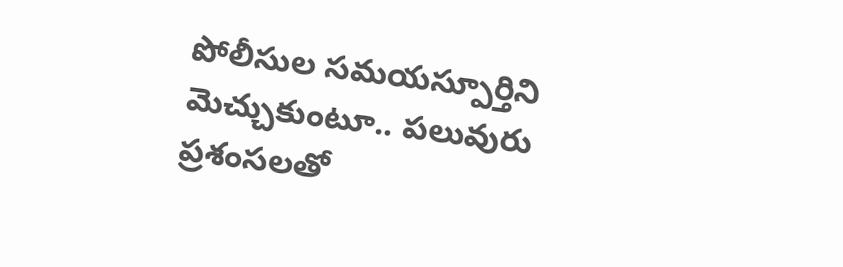పోలీసుల సమయస్పూర్తిని మెచ్చుకుంటూ.. పలువురు ప్రశంసలతో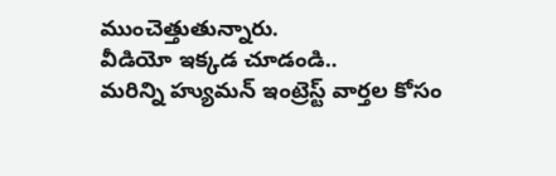ముంచెత్తుతున్నారు.
వీడియో ఇక్కడ చూడండి..
మరిన్ని హ్యుమన్ ఇంట్రెస్ట్ వార్తల కోసం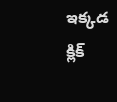ఇక్కడ క్లిక్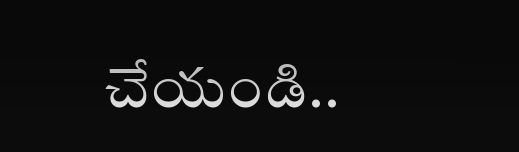చేయండి..